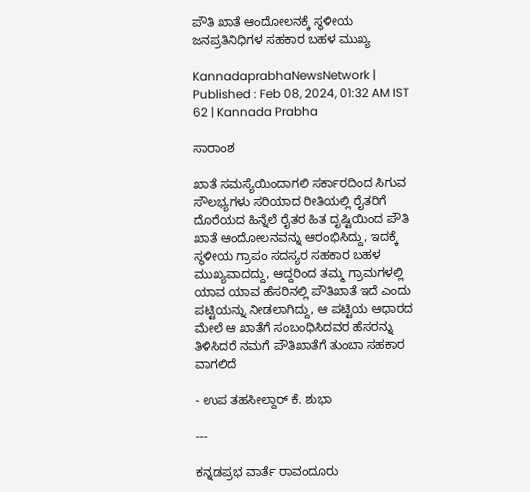ಪೌತಿ ಖಾತೆ ಆಂದೋಲನಕ್ಕೆ ಸ್ಥಳೀಯ ಜನಪ್ರತಿನಿಧಿಗಳ ಸಹಕಾರ ಬಹಳ ಮುಖ್ಯ

KannadaprabhaNewsNetwork |
Published : Feb 08, 2024, 01:32 AM IST
62 | Kannada Prabha

ಸಾರಾಂಶ

ಖಾತೆ ಸಮಸ್ಯೆಯಿಂದಾಗಲಿ ಸರ್ಕಾರದಿಂದ ಸಿಗುವ ಸೌಲಭ್ಯಗಳು ಸರಿಯಾದ ರೀತಿಯಲ್ಲಿ ರೈತರಿಗೆ ದೊರೆಯದ ಹಿನ್ನೆಲೆ ರೈತರ ಹಿತ ದೃಷ್ಟಿಯಿಂದ ಪೌತಿ ಖಾತೆ ಆಂದೋಲನವನ್ನು ಆರಂಭಿಸಿದ್ದು, ಇದಕ್ಕೆ ಸ್ಥಳೀಯ ಗ್ರಾಪಂ ಸದಸ್ಯರ ಸಹಕಾರ ಬಹಳ ಮುಖ್ಯವಾದದ್ದು, ಆದ್ದರಿಂದ ತಮ್ಮ ಗ್ರಾಮಗಳಲ್ಲಿ ಯಾವ ಯಾವ ಹೆಸರಿನಲ್ಲಿ ಪೌತಿಖಾತೆ ಇದೆ ಎಂದು ಪಟ್ಟಿಯನ್ನು ನೀಡಲಾಗಿದ್ದು, ಆ ಪಟ್ಟಿಯ ಆಧಾರದ ಮೇಲೆ ಆ ಖಾತೆಗೆ ಸಂಬಂಧಿಸಿದವರ ಹೆಸರನ್ನು ತಿಳಿಸಿದರೆ ನಮಗೆ ಪೌತಿಖಾತೆಗೆ ತುಂಬಾ ಸಹಕಾರ ವಾಗಲಿದೆ

- ಉಪ ತಹಸೀಲ್ದಾರ್ ಕೆ. ಶುಭಾ

---

ಕನ್ನಡಪ್ರಭ ವಾರ್ತೆ ರಾವಂದೂರು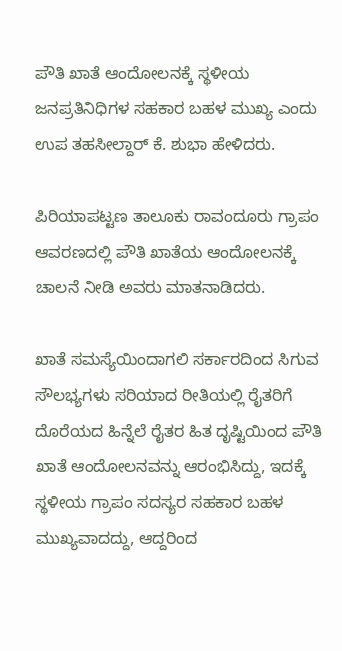ಪೌತಿ ಖಾತೆ ಆಂದೋಲನಕ್ಕೆ ಸ್ಥಳೀಯ ಜನಪ್ರತಿನಿಧಿಗಳ ಸಹಕಾರ ಬಹಳ ಮುಖ್ಯ ಎಂದು ಉಪ ತಹಸೀಲ್ದಾರ್ ಕೆ. ಶುಭಾ ಹೇಳಿದರು.

ಪಿರಿಯಾಪಟ್ಟಣ ತಾಲೂಕು ರಾವಂದೂರು ಗ್ರಾಪಂ ಆವರಣದಲ್ಲಿ ಪೌತಿ ಖಾತೆಯ ಆಂದೋಲನಕ್ಕೆ ಚಾಲನೆ ನೀಡಿ ಅವರು ಮಾತನಾಡಿದರು.

ಖಾತೆ ಸಮಸ್ಯೆಯಿಂದಾಗಲಿ ಸರ್ಕಾರದಿಂದ ಸಿಗುವ ಸೌಲಭ್ಯಗಳು ಸರಿಯಾದ ರೀತಿಯಲ್ಲಿ ರೈತರಿಗೆ ದೊರೆಯದ ಹಿನ್ನೆಲೆ ರೈತರ ಹಿತ ದೃಷ್ಟಿಯಿಂದ ಪೌತಿ ಖಾತೆ ಆಂದೋಲನವನ್ನು ಆರಂಭಿಸಿದ್ದು, ಇದಕ್ಕೆ ಸ್ಥಳೀಯ ಗ್ರಾಪಂ ಸದಸ್ಯರ ಸಹಕಾರ ಬಹಳ ಮುಖ್ಯವಾದದ್ದು, ಆದ್ದರಿಂದ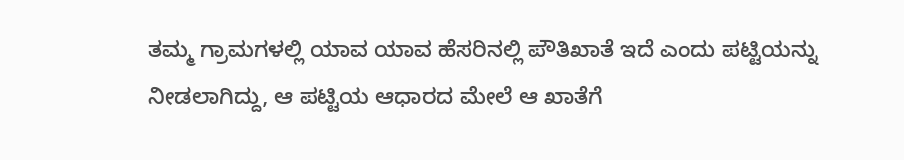ತಮ್ಮ ಗ್ರಾಮಗಳಲ್ಲಿ ಯಾವ ಯಾವ ಹೆಸರಿನಲ್ಲಿ ಪೌತಿಖಾತೆ ಇದೆ ಎಂದು ಪಟ್ಟಿಯನ್ನು ನೀಡಲಾಗಿದ್ದು, ಆ ಪಟ್ಟಿಯ ಆಧಾರದ ಮೇಲೆ ಆ ಖಾತೆಗೆ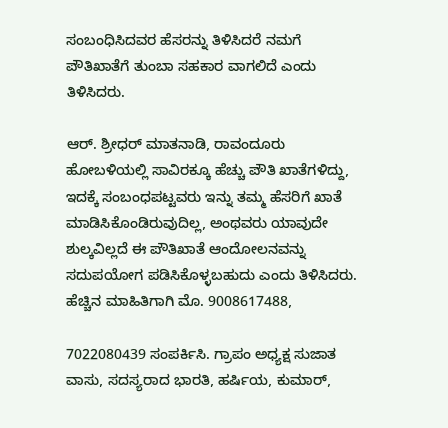ಸಂಬಂಧಿಸಿದವರ ಹೆಸರನ್ನು ತಿಳಿಸಿದರೆ ನಮಗೆ ಪೌತಿಖಾತೆಗೆ ತುಂಬಾ ಸಹಕಾರ ವಾಗಲಿದೆ ಎಂದು ತಿಳಿಸಿದರು.

ಆರ್. ಶ್ರೀಧರ್ ಮಾತನಾಡಿ, ರಾವಂದೂರು ಹೋಬಳಿಯಲ್ಲಿ ಸಾವಿರಕ್ಕೂ ಹೆಚ್ಚು ಪೌತಿ ಖಾತೆಗಳಿದ್ದು, ಇದಕ್ಕೆ ಸಂಬಂಧಪಟ್ಟವರು ಇನ್ನು ತಮ್ಮ ಹೆಸರಿಗೆ ಖಾತೆ ಮಾಡಿಸಿಕೊಂಡಿರುವುದಿಲ್ಲ, ಅಂಥವರು ಯಾವುದೇ ಶುಲ್ಕವಿಲ್ಲದೆ ಈ ಪೌತಿಖಾತೆ ಆಂದೋಲನವನ್ನು ಸದುಪಯೋಗ ಪಡಿಸಿಕೊಳ್ಳಬಹುದು ಎಂದು ತಿಳಿಸಿದರು. ಹೆಚ್ಚಿನ ಮಾಹಿತಿಗಾಗಿ ಮೊ. 9008617488,

7022080439 ಸಂಪರ್ಕಿಸಿ. ಗ್ರಾಪಂ ಅಧ್ಯಕ್ಷ ಸುಜಾತ ವಾಸು, ಸದಸ್ಯರಾದ ಭಾರತಿ, ಹರ್ಷಿಯ, ಕುಮಾರ್,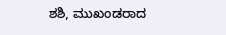ಶಶಿ, ಮುಖಂಡರಾದ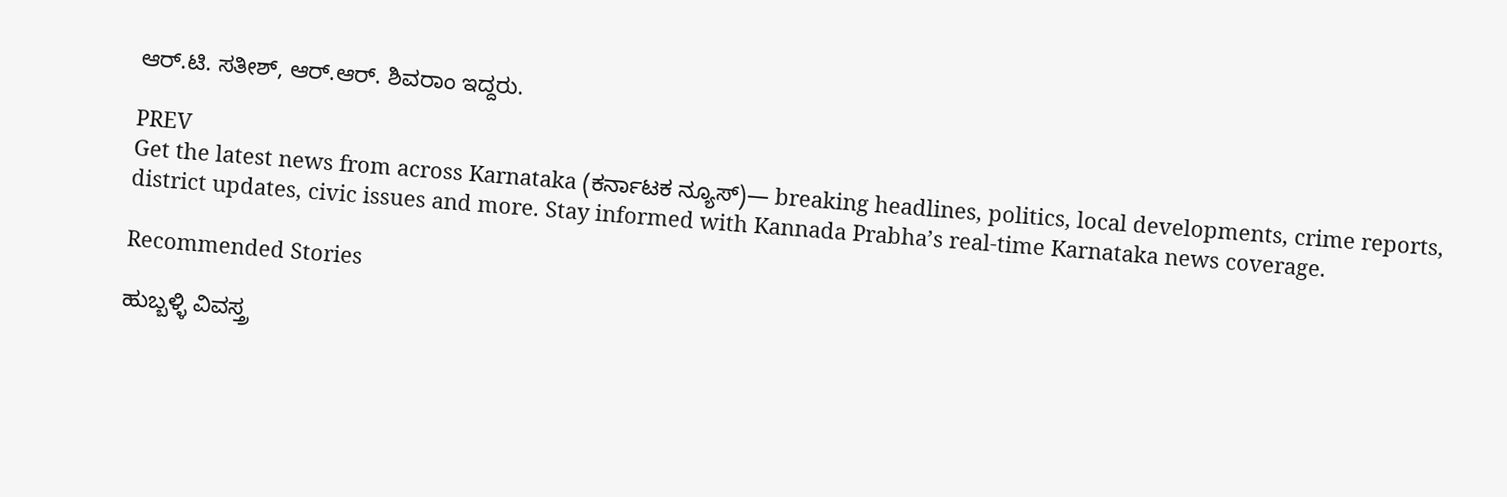ಆರ್.ಟಿ. ಸತೀಶ್, ಆರ್.ಆರ್. ಶಿವರಾಂ ಇದ್ದರು.

PREV
Get the latest news from across Karnataka (ಕರ್ನಾಟಕ ನ್ಯೂಸ್)— breaking headlines, politics, local developments, crime reports, district updates, civic issues and more. Stay informed with Kannada Prabha’s real‑time Karnataka news coverage.

Recommended Stories

ಹುಬ್ಬಳ್ಳಿ ವಿವಸ್ತ್ರ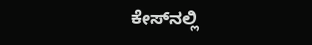ಕೇಸ್‌ನಲ್ಲಿ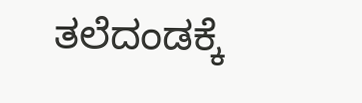ತಲೆದಂಡಕ್ಕೆ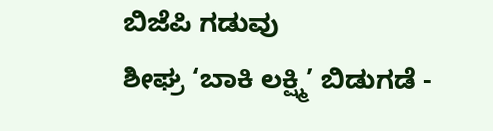ಬಿಜೆಪಿ ಗಡುವು
ಶೀಘ್ರ ‘ಬಾಕಿ ಲಕ್ಷ್ಮಿ’ ಬಿಡುಗಡೆ -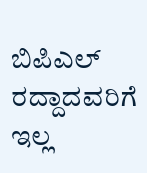ಬಿಪಿಎಲ್‌ ರದ್ದಾದವರಿಗೆ ಇಲ್ಲ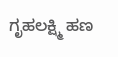ಗೃಹಲಕ್ಷ್ಮಿ ಹಣ